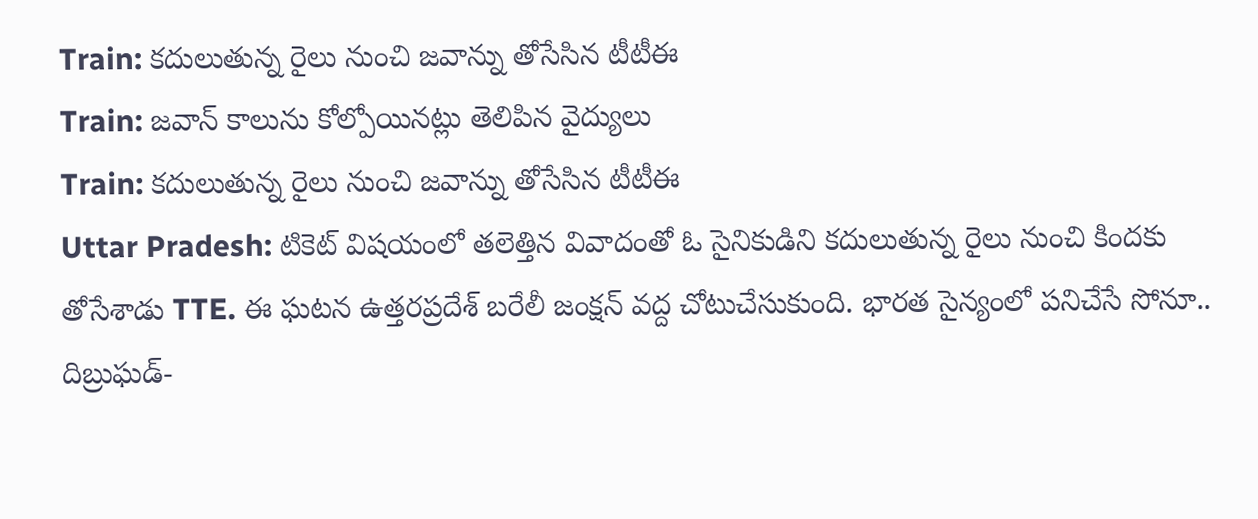Train: కదులుతున్న రైలు నుంచి జవాన్ను తోసేసిన టీటీఈ
Train: జవాన్ కాలును కోల్పోయినట్లు తెలిపిన వైద్యులు
Train: కదులుతున్న రైలు నుంచి జవాన్ను తోసేసిన టీటీఈ
Uttar Pradesh: టికెట్ విషయంలో తలెత్తిన వివాదంతో ఓ సైనికుడిని కదులుతున్న రైలు నుంచి కిందకు తోసేశాడు TTE. ఈ ఘటన ఉత్తరప్రదేశ్ బరేలీ జంక్షన్ వద్ద చోటుచేసుకుంది. భారత సైన్యంలో పనిచేసే సోనూ.. దిబ్రుఘడ్-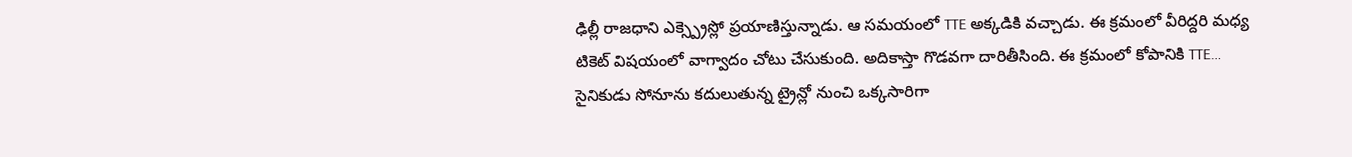ఢిల్లీ రాజధాని ఎక్స్ప్రెస్లో ప్రయాణిస్తున్నాడు. ఆ సమయంలో TTE అక్కడికి వచ్చాడు. ఈ క్రమంలో వీరిద్దరి మధ్య టికెట్ విషయంలో వాగ్వాదం చోటు చేసుకుంది. అదికాస్తా గొడవగా దారితీసింది. ఈ క్రమంలో కోపానికి TTE… సైనికుడు సోనూను కదులుతున్న ట్రైన్లో నుంచి ఒక్కసారిగా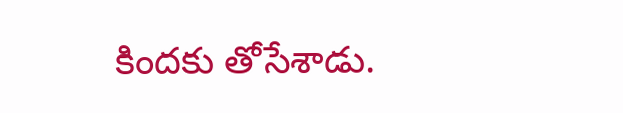కిందకు తోసేశాడు.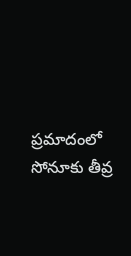ప్రమాదంలో సోనూకు తీవ్ర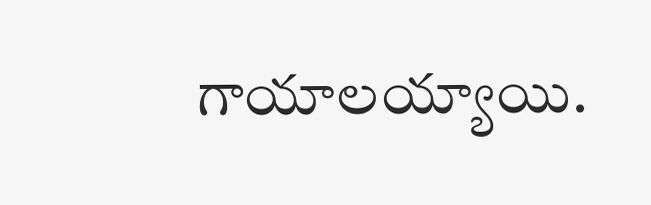గాయాలయ్యాయి.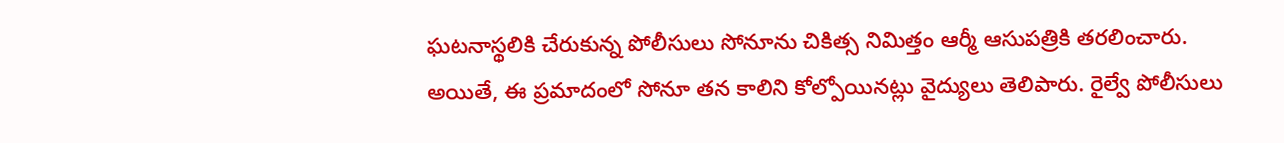ఘటనాస్థలికి చేరుకున్న పోలీసులు సోనూను చికిత్స నిమిత్తం ఆర్మీ ఆసుపత్రికి తరలించారు. అయితే, ఈ ప్రమాదంలో సోనూ తన కాలిని కోల్పోయినట్లు వైద్యులు తెలిపారు. రైల్వే పోలీసులు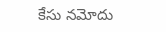కేసు నమోదు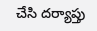చేసి దర్యాప్తు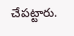చేపట్టారు.